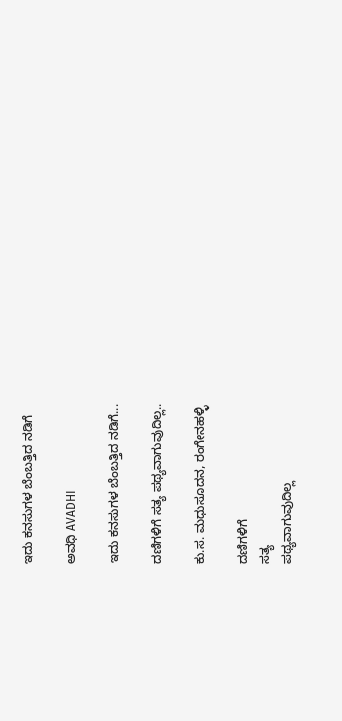ಇದು ಕನಸುಗಳ ಬೆಂಬತ್ತಿದ ನಡಿಗೆ‍

ಅವಧಿ AVADHI

ಇದು ಕನಸುಗಳ ಬೆಂಬತ್ತಿದ ನಡಿಗೆ...

ದಣಿಗಳಿಗೆ ಸತ್ಯ ಪಥ್ಯವಾಗುವುದಿಲ್ಲ..

ಕು.ಸ. ಮಧುಸೂದನ, ರಂಗೇನಹಳ್ಳಿ

ದಣಿಗಳಿಗೆ
ಸತ್ಯ
ಪಥ್ಯವಾಗುವುದಿಲ್ಲ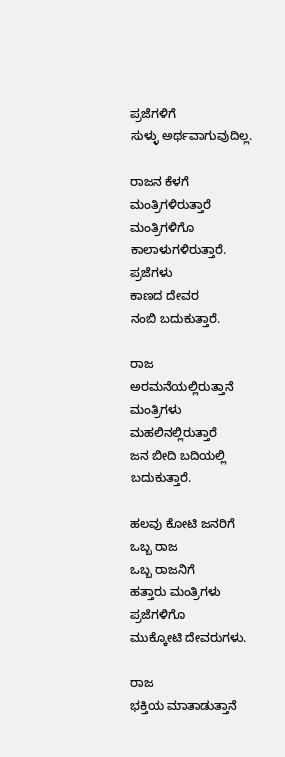ಪ್ರಜೆಗಳಿಗೆ
ಸುಳ್ಳು ಅರ್ಥವಾಗುವುದಿಲ್ಲ.

ರಾಜನ ಕೆಳಗೆ
ಮಂತ್ರಿಗಳಿರುತ್ತಾರೆ
ಮಂತ್ರಿಗಳಿಗೊ
ಕಾಲಾಳುಗಳಿರುತ್ತಾರೆ.
ಪ್ರಜೆಗಳು
ಕಾಣದ ದೇವರ
ನಂಬಿ ಬದುಕುತ್ತಾರೆ.

ರಾಜ
ಅರಮನೆಯಲ್ಲಿರುತ್ತಾನೆ
ಮಂತ್ರಿಗಳು
ಮಹಲಿನಲ್ಲಿರುತ್ತಾರೆ
ಜನ ಬೀದಿ ಬದಿಯಲ್ಲಿ ಬದುಕುತ್ತಾರೆ.

ಹಲವು ಕೋಟಿ ಜನರಿಗೆ
ಒಬ್ಬ ರಾಜ
ಒಬ್ಬ ರಾಜನಿಗೆ
ಹತ್ತಾರು ಮಂತ್ರಿಗಳು
ಪ್ರಜೆಗಳಿಗೊ
ಮುಕ್ಕೋಟಿ ದೇವರುಗಳು.

ರಾಜ
ಭಕ್ತಿಯ ಮಾತಾಡುತ್ತಾನೆ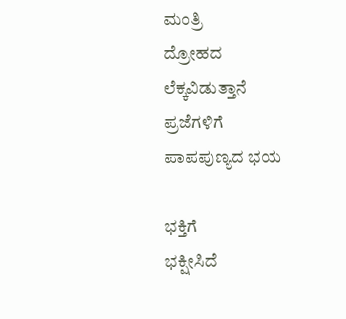ಮಂತ್ರಿ
ದ್ರೋಹದ ಲೆಕ್ಕವಿಡುತ್ತಾನೆ
ಪ್ರಜೆಗಳಿಗೆ
ಪಾಪಪುಣ್ಯದ ಭಯ

ಭಕ್ತಿಗೆ
ಭಕ್ಷೀಸಿದೆ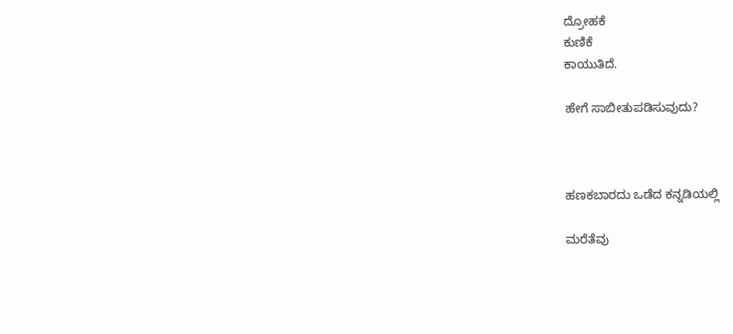ದ್ರೋಹಕೆ
ಕುಣಿಕೆ
ಕಾಯುತಿದೆ.

ಹೇಗೆ ಸಾಬೀತುಪಡಿಸುವುದು?



ಹಣಕಬಾರದು ಒಡೆದ ಕನ್ನಡಿಯಲ್ಲಿ

ಮರೆತೆವು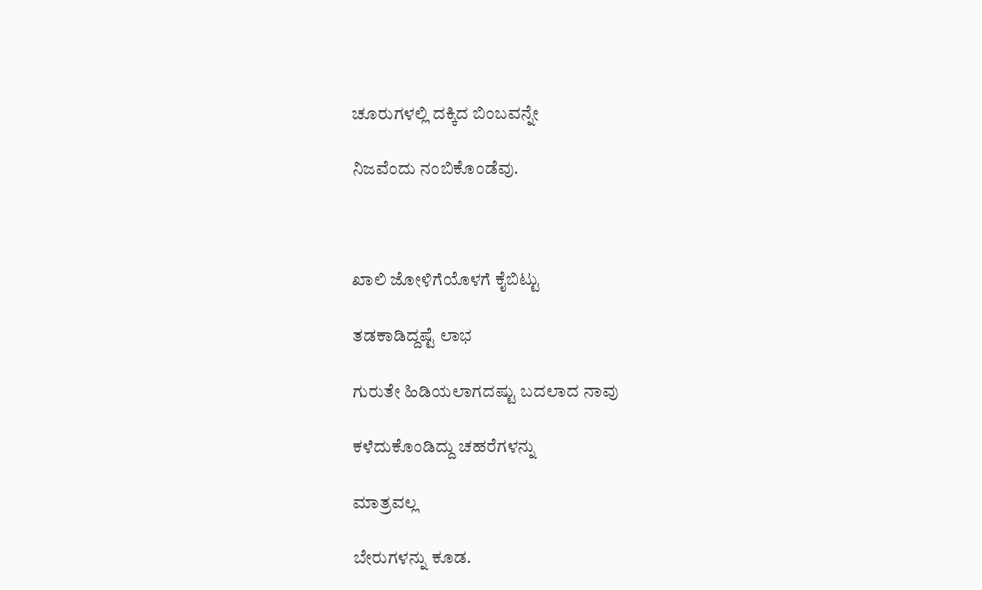ಚೂರುಗಳಲ್ಲಿ ದಕ್ಕಿದ ಬಿಂಬವನ್ನೇ

ನಿಜವೆಂದು ನಂಬಿಕೊಂಡೆವು.



ಖಾಲಿ ಜೋಳಿಗೆಯೊಳಗೆ ಕೈಬಿಟ್ಟು

ತಡಕಾಡಿದ್ದಷ್ಟೆ ಲಾಭ

ಗುರುತೇ ಹಿಡಿಯಲಾಗದಷ್ಟು ಬದಲಾದ ನಾವು

ಕಳೆದುಕೊಂಡಿದ್ದು ಚಹರೆಗಳನ್ನು

ಮಾತ್ರವಲ್ಲ

ಬೇರುಗಳನ್ನು ಕೂಡ.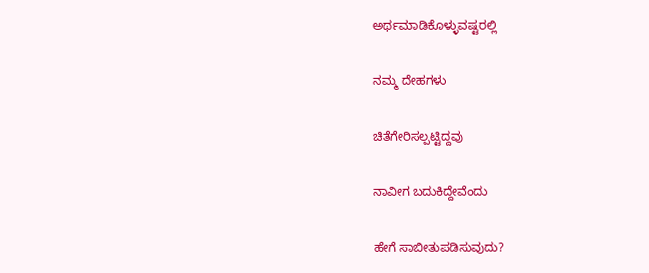ಅರ್ಥಮಾಡಿಕೊಳ್ಳುವಷ್ಟರಲ್ಲಿ

ನಮ್ಮ ದೇಹಗಳು

ಚಿತೆಗೇರಿಸಲ್ಪಟ್ಟಿದ್ದವು

ನಾವೀಗ ಬದುಕಿದ್ದೇವೆಂದು

ಹೇಗೆ ಸಾಬೀತುಪಡಿಸುವುದು?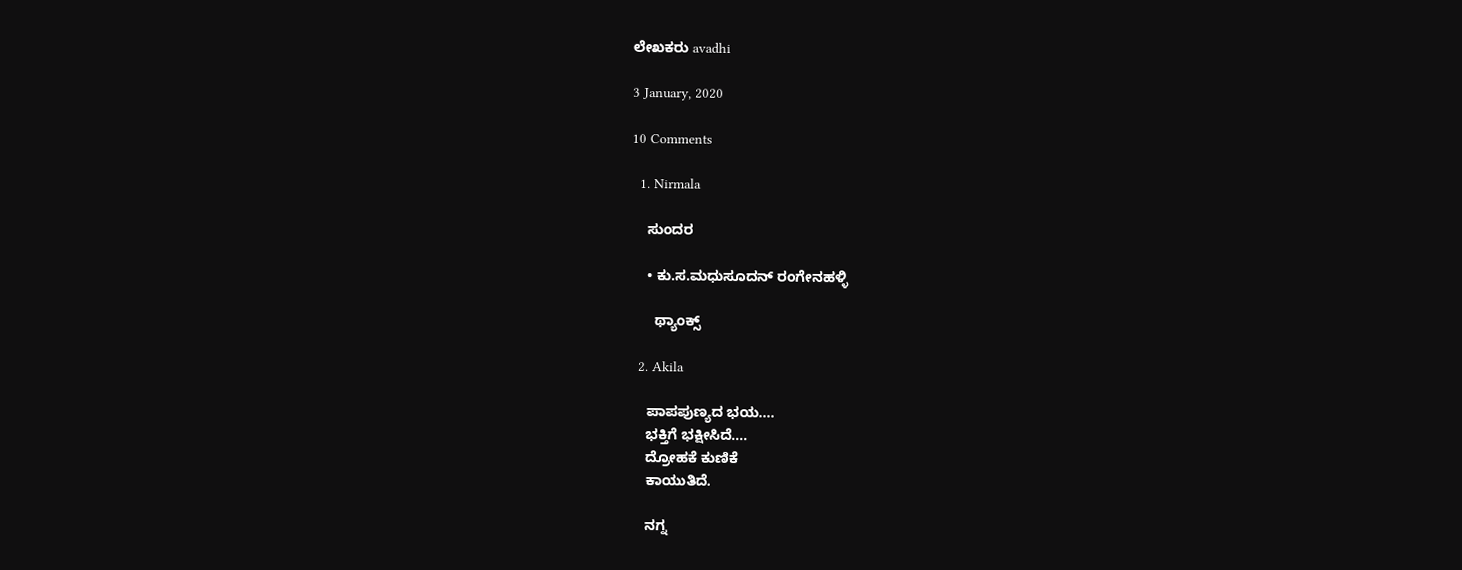ಲೇಖಕರು avadhi

3 January, 2020

10 Comments

  1. Nirmala

    ಸುಂದರ

    • ಕು.ಸ.ಮಧುಸೂದನ್ ರಂಗೇನಹಳ್ಳಿ

      ಥ್ಯಾಂಕ್ಸ್

  2. Akila

    ಪಾಪಪುಣ್ಯದ ಭಯ….
    ಭಕ್ತಿಗೆ ಭಕ್ಷೀಸಿದೆ….
    ದ್ರೋಹಕೆ ಕುಣಿಕೆ
    ಕಾಯುತಿದೆ.

    ನಗ್ನ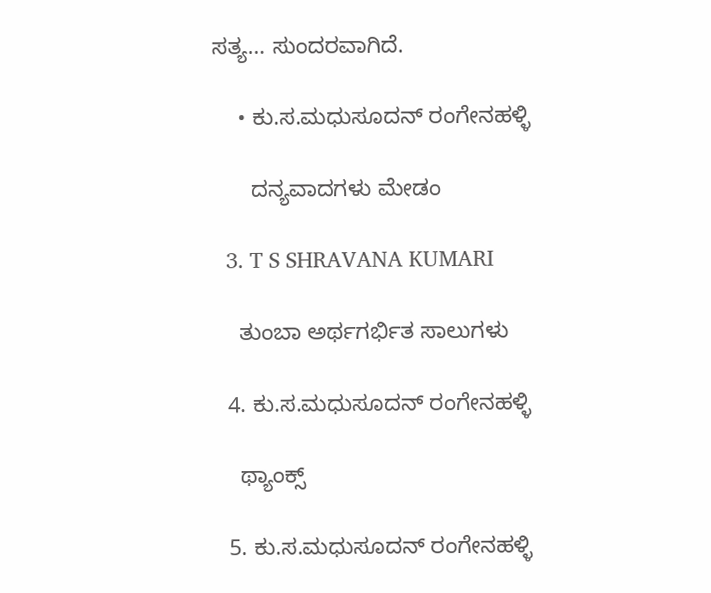ಸತ್ಯ… ಸುಂದರವಾಗಿದೆ.

    • ಕು.ಸ.ಮಧುಸೂದನ್ ರಂಗೇನಹಳ್ಳಿ

      ದನ್ಯವಾದಗಳು ಮೇಡಂ

  3. T S SHRAVANA KUMARI

    ತುಂಬಾ ಅರ್ಥಗರ್ಭಿತ ಸಾಲುಗಳು

  4. ಕು.ಸ.ಮಧುಸೂದನ್ ರಂಗೇನಹಳ್ಳಿ

    ಥ್ಯಾಂಕ್ಸ್

  5. ಕು.ಸ.ಮಧುಸೂದನ್ ರಂಗೇನಹಳ್ಳಿ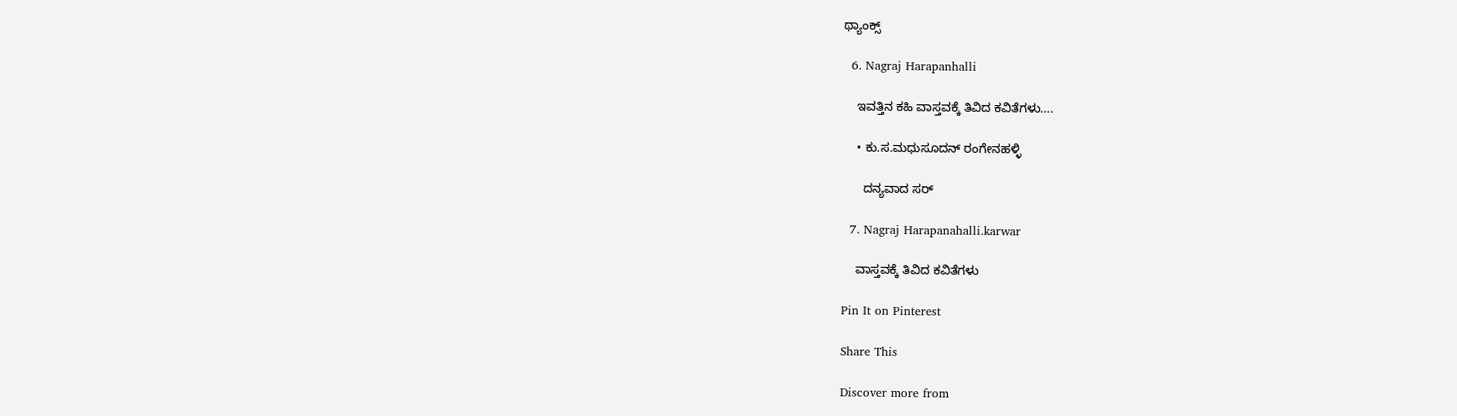ಥ್ಯಾಂಕ್ಸ್

  6. Nagraj Harapanhalli

    ಇವತ್ತಿನ ಕಹಿ ವಾಸ್ತವಕ್ಕೆ ತಿವಿದ ಕವಿತೆಗಳು….

    • ಕು.ಸ.ಮಧುಸೂದನ್ ರಂಗೇನಹಳ್ಳಿ

      ದನ್ಯವಾದ ಸರ್

  7. Nagraj Harapanahalli.karwar

    ವಾಸ್ತವಕ್ಕೆ ತಿವಿದ ಕವಿತೆಗಳು

Pin It on Pinterest

Share This

Discover more from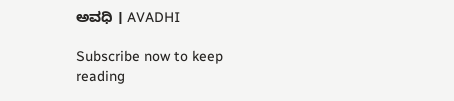ಅವಧಿ । AVADHI

Subscribe now to keep reading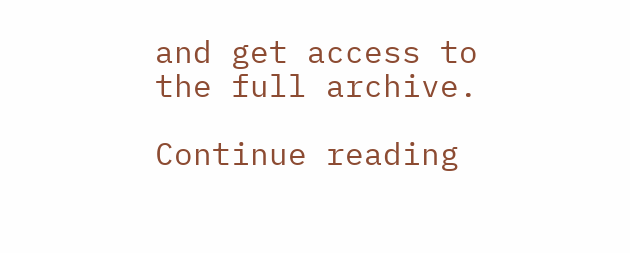and get access to the full archive.

Continue reading